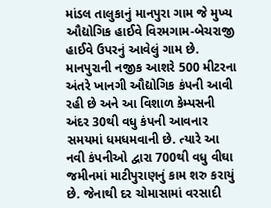માંડલ તાલુકાનું માનપુરા ગામ જે મુખ્ય ઔદ્યોગિક હાઈવે વિરમગામ-બેચરાજી હાઈવે ઉપરનું આવેલું ગામ છે. માનપુરાની નજીક આશરે 500 મીટરના અંતરે ખાનગી ઔદ્યોગિક કંપની આવી રહી છે અને આ વિશાળ કેમ્પસની અંદર 30થી વધુ કંપની આવનાર સમયમાં ધમધમવાની છે. ત્યારે આ નવી કંપનીઓ દ્વારા 700થી વધુ વીઘા જમીનમાં માટીપુરાણનું કામ શરુ કરાયું છે. જેનાથી દર ચોમાસામાં વરસાદી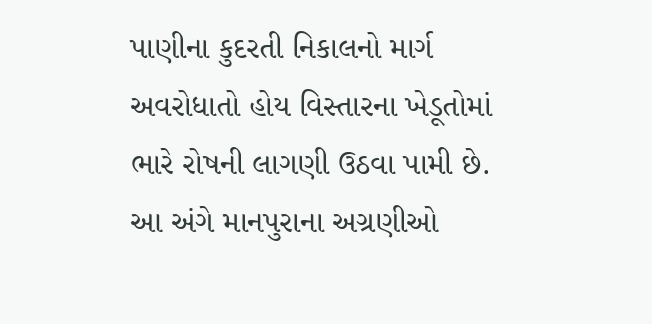પાણીના કુદરતી નિકાલનો માર્ગ અવરોધાતો હોય વિસ્તારના ખેડૂતોમાં ભારે રોષની લાગણી ઉઠવા પામી છે. આ અંગે માનપુરાના અગ્રણીઓ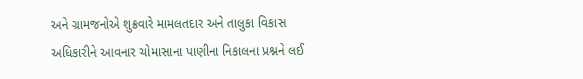અને ગ્રામજનોએ શુક્રવારે મામલતદાર અને તાલુકા વિકાસ અધિકારીને આવનાર ચોમાસાના પાણીના નિકાલના પ્રશ્નને લઈ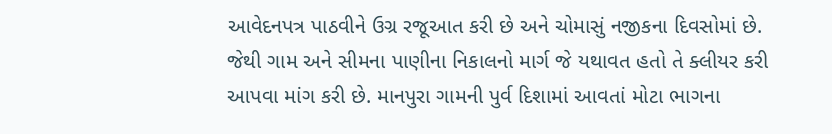આવેદનપત્ર પાઠવીને ઉગ્ર રજૂઆત કરી છે અને ચોમાસું નજીકના દિવસોમાં છે. જેથી ગામ અને સીમના પાણીના નિકાલનો માર્ગ જે યથાવત હતો તે ક્લીયર કરી આપવા માંગ કરી છે. માનપુરા ગામની પુર્વ દિશામાં આવતાં મોટા ભાગના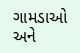ગામડાઓ અને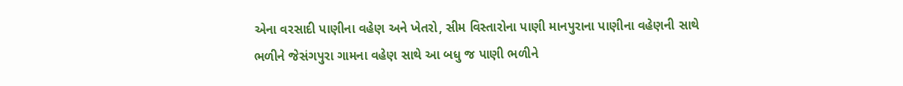એના વરસાદી પાણીના વહેણ અને ખેતરો, સીમ વિસ્તારોના પાણી માનપુરાના પાણીના વહેણની સાથે ભળીને જેસંગપુરા ગામના વહેણ સાથે આ બધુ જ પાણી ભળીને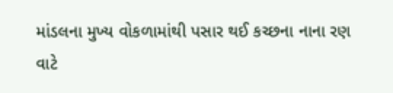માંડલના મુખ્ય વોકળામાંથી પસાર થઈ કચ્છના નાના રણ વાટે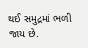થઈ સમુદ્રમાં ભળી જાય છે.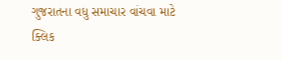ગુજરાતના વધુ સમાચાર વાંચવા માટે ક્લિક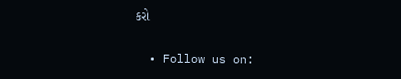કરો


  • Follow us on: